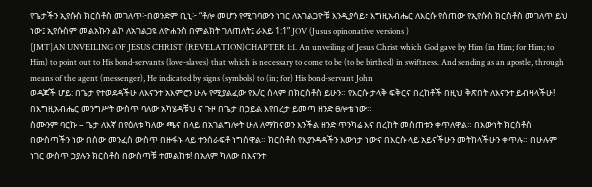የጌታችን ኢየሱስ ክርስቶስ መገለጥ፦በወንድም ቢኒ፦ “ቶሎ መሆን የሚገባውን ነገር ለአገልጋዮቹ እንዲያሳይ፣ እግዚአብሔር ለእርሱ የሰጠው የኢየሱስ ክርስቶስ መገለጥ ይህ ነው፤ ኢየሱስም መልአኩን ልኮ ለአገልጋዩ ለዮሐንስ በምልክት ገለጠለት፤ ራእይ 1:1” JOV (Jusus opinonative versions )
[JMT]AN UNVEILING OF JESUS CHRIST (REVELATION)CHAPTER 1:1. An unveiling of Jesus Christ which God gave by Him (in Him; for Him; to Him) to point out to His bond‑servants (love‑slaves) that which is necessary to come to be (to be birthed) in swiftness. And sending as an apostle, through means of the agent (messenger), He indicated by signs (symbols) to (in; for) His bond‑servant John
ወዳጆች ሆይ: በጌታ የተወደዳችሁ ለእናንተ አእምሮን ሁሉ የሚያልፈው የእ/ር ሰላም በክርስቶስ ይሁን። የእርሱ ታላቅ ፍቅርና በረከቶች በዚህ ቅጽበት ለእናንተ ይብዛላችሁ! በእግዚአብሔር መንግሥት ውስጥ ባለው አካሄዳቹህ ና ጉዞ በጌታ በኃይል እየበረታ ይመጣ ዘንድ ፀሎቴ ነው።
ስሙንም ባርኩ – ጌታ ለእኛ በየዕለቱ ካለው ጫና በላይ በአገልግሎት ሁለ ለማከናወን እንችል ዘንድ ጥንካሬ እና በረከት መስጠቱን ቀጥለዋል። በእውነት ክርስቶስ በውስጣችን ነው በሰው መንፈስ ውስጥ በዙፋኑ ላይ ተንሰራፍቶ ነግሰዋል። ክርስቶስ የእያንዳዳችን እውነታ ነውና በእርሱ ላይ አይናችሁን መትከላችሁን ቀጥሉ። በሁሉም ነገር ውስጥ ኃያሉን ክርስቶስ በውስጣቹ ተመልከቱ! በአለም ካለው በእናንተ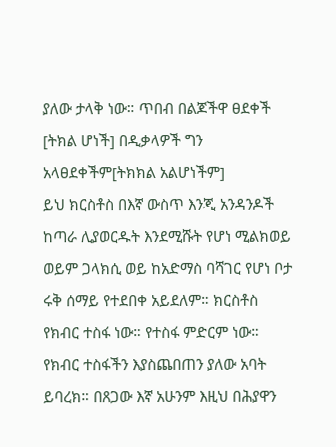ያለው ታላቅ ነው። ጥበብ በልጆችዋ ፀደቀች [ትክል ሆነች] በዲቃላዎች ግን አላፀደቀችም[ትክክል አልሆነችም]
ይህ ክርስቶስ በእኛ ውስጥ እንጂ አንዳንዶች ከጣራ ሊያወርዱት እንደሚሹት የሆነ ሚልክወይ ወይም ጋላክሲ ወይ ከአድማስ ባሻገር የሆነ ቦታ ሩቅ ሰማይ የተደበቀ አይደለም። ክርስቶስ የክብር ተስፋ ነው። የተስፋ ምድርም ነው። የክብር ተስፋችን እያስጨበጠን ያለው አባት ይባረክ። በጸጋው እኛ አሁንም እዚህ በሕያዋን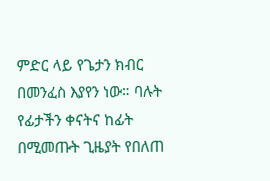ምድር ላይ የጌታን ክብር በመንፈስ እያየን ነው። ባሉት የፊታችን ቀናትና ከፊት በሚመጡት ጊዜያት የበለጠ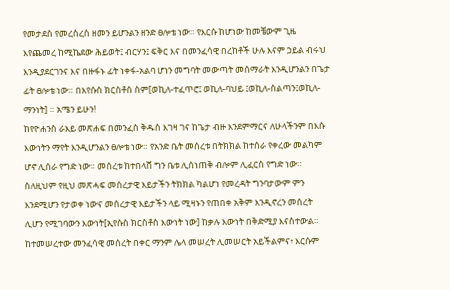የመታደስ የመረስረስ ዘመን ይሆንልን ዘንድ ፀሎቴ ነው። የእርሱ ከሆነው ከመቼውም ጊዜ እየጨመረ ከሚኬደው ሕይወት፤ ብርሃን፤ ፍቅር እና በመንፈሳዊ በረከቶች ሁሉ እናም ኃይል ብሩህ እንዲያደርገንና እና በዙፋኑ ፊት ነቀፋ-አልባ ሆነን መግባት መውጣት መሰማራት እንዲሆንልን በጌታ ፊት ፀሎቴ ነው። በእየሱስ ክርስቶስ ስም[ወኪለ-ተፈጥሮ፤ ወኪለ-ባህይ ፤ወኪለ-ስልጣን፤ወኪለ-ማንነት] ። አሜን ይሁን!
ከየዮሐንስ ራእይ መጽሐፍ በመንፈስ ቅዱስ እገዛ ገና ከጌታ ብዙ እንደምማርና ለሁላችንም በእሱ እውነትን ማየት እንዲሆንልን ፀሎቴ ነው። የአንድ ቤት መሰረቱ በትክክል ከተሰራ የቀረው መልካም ሆኖ ሊሰራ የግድ ነው። መሰረቱ ከተበላሸ ግን ቤቱ ሊሰነጠቅ ብሎም ሊፈርስ የግድ ነው። ስለዚህም የዚህ መጽሓፍ መሰረታዊ እይታችን ትክክል ካልሆነ የመረዳት ግንባታውም ምን እንደሚሆን የታወቀ ነውና መሰረታዊ እይታችን ላይ ሚዛኑን የጠበቀ አቅም እንዲኖረን መሰረት ሊሆን የሚገባውን እውነት[ኢየሱስ ክርስቶስ እውነት ነው] ከቃሉ እውነት በቅድሚያ እናስተውል። ከተመሠረተው መንፈሳዊ መሰረት በቀር ማንም ሌላ መሠረት ሊመሠርት አይችልምና፥ እርሱም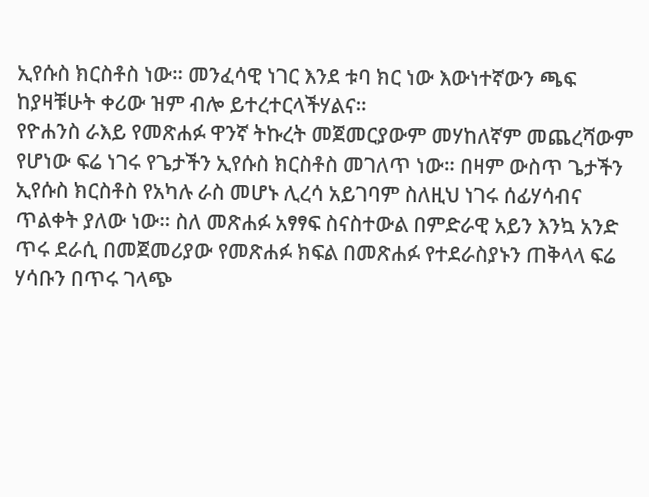ኢየሱስ ክርስቶስ ነው። መንፈሳዊ ነገር እንደ ቱባ ክር ነው እውነተኛውን ጫፍ ከያዛቹሁት ቀሪው ዝም ብሎ ይተረተርላችሃልና።
የዮሐንስ ራእይ የመጽሐፉ ዋንኛ ትኩረት መጀመርያውም መሃከለኛም መጨረሻውም የሆነው ፍሬ ነገሩ የጌታችን ኢየሱስ ክርስቶስ መገለጥ ነው። በዛም ውስጥ ጌታችን ኢየሱስ ክርስቶስ የአካሉ ራስ መሆኑ ሊረሳ አይገባም ስለዚህ ነገሩ ሰፊሃሳብና ጥልቀት ያለው ነው። ስለ መጽሐፉ አፃፃፍ ስናስተውል በምድራዊ አይን እንኳ አንድ ጥሩ ደራሲ በመጀመሪያው የመጽሐፉ ክፍል በመጽሐፉ የተደራስያኑን ጠቅላላ ፍሬ ሃሳቡን በጥሩ ገላጭ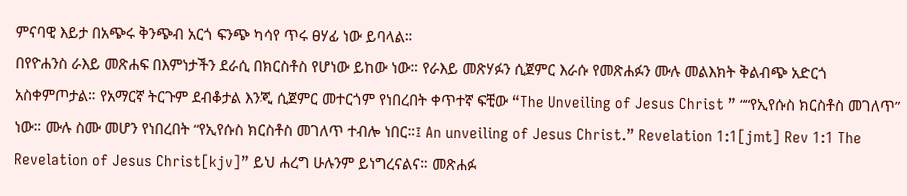ምናባዊ እይታ በአጭሩ ቅንጭብ አርጎ ፍንጭ ካሳየ ጥሩ ፀሃፊ ነው ይባላል።
በየዮሐንስ ራእይ መጽሐፍ በእምነታችን ደራሲ በክርስቶስ የሆነው ይከው ነው። የራእይ መጽሃፉን ሲጀምር እራሱ የመጽሐፉን ሙሉ መልእክት ቅልብጭ አድርጎ አስቀምጦታል። የአማርኛ ትርጉም ደብቆታል እንጂ ሲጀምር መተርጎም የነበረበት ቀጥተኛ ፍቺው “The Unveiling of Jesus Christ ” ““የኢየሱስ ክርስቶስ መገለጥ” ነው። ሙሉ ስሙ መሆን የነበረበት “የኢየሱስ ክርስቶስ መገለጥ ተብሎ ነበር።፤ An unveiling of Jesus Christ.” Revelation 1:1[jmt] Rev 1:1 The Revelation of Jesus Christ[kjv]” ይህ ሐረግ ሁሉንም ይነግረናልና። መጽሐፉ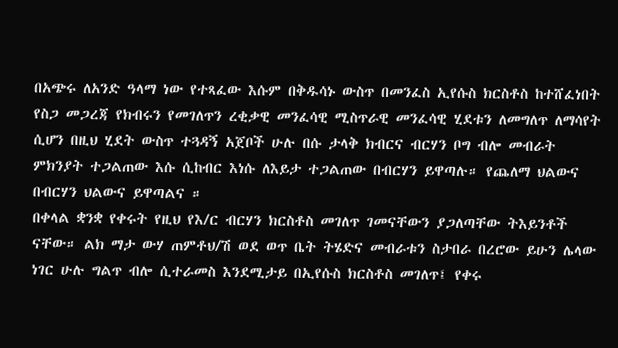በአጭሩ ለአንድ ዓላማ ነው የተጻፈው እሱም በቅዱሳኑ ውስጥ በመንፈስ ኢየሱስ ክርስቶስ ከተሸፈነበት የስጋ መጋረጃ የክብሩን የመገለጥን ረቂቃዊ መንፈሳዊ ሚስጥራዊ መንፈሳዊ ሂደቱን ለመግለጥ ለማሳየት ሲሆን በዚህ ሂደት ውስጥ ተጓዳኝ አጀቦች ሁሉ በሱ ታላቅ ክብርና ብርሃን ቦግ ብሎ መብራት ምክንያት ተጋልጠው እሱ ሲከብር እነሱ ለእይታ ተጋልጠው በብርሃን ይዋጣሉ። የጨለማ ህልውና በብርሃን ህልውና ይዋጣልና ።
በቀላል ቋንቋ የቀሩት የዚህ የእ/ር ብርሃን ክርስቶስ መገለጥ ገመናቸውን ያጋለጣቸው ትእይንቶች ናቸው። ልክ ማታ ውሃ ጠምቶህ/ሽ ወደ ወጥ ቤት ትሄድና መብራቱን ስታበራ በረሮው ይሁን ሌላው ነገር ሁሉ ግልጥ ብሎ ሲተራመስ እንደሚታይ በኢየሱስ ክርስቶስ መገለጥ፤ የቀሩ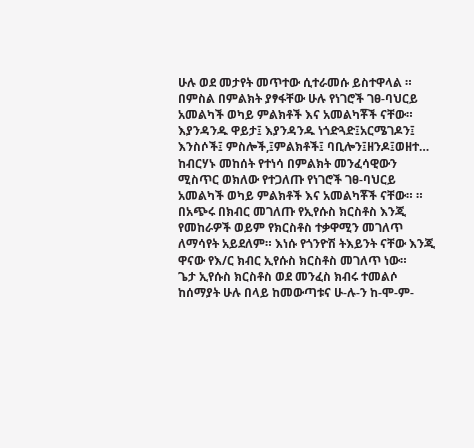ሁሉ ወደ መታየት መጥተው ሲተራመሱ ይስተዋላል ። በምስል በምልክት ያፃፋቸው ሁሉ የነገሮች ገፀ-ባህርይ አመልካች ወካይ ምልክቶች እና አመልካቾች ናቸው። እያንዳንዱ ዋይታ፤ እያንዳንዱ ነጎድጓድ፤አርሜገዶን፤ እንስሶች፤ ምስሎች,፤ምልክቶች፤ ባቢሎን፤ዘንዶ፤ወዘተ… ከብርሃኑ መከሰት የተነሳ በምልክት መንፈሳዊውን ሚስጥር ወክለው የተጋለጡ የነገሮች ገፀ-ባህርይ አመልካች ወካይ ምልክቶች እና አመልካቾች ናቸው። ። በአጭሩ በክብር መገለጡ የኢየሱስ ክርስቶስ እንጂ የመከራዎች ወይም የክርስቶስ ተቃዋሚን መገለጥ ለማሳየት አይደለም። እነሱ የጎንዮሽ ትእይንት ናቸው እንጂ ዋናው የእ/ር ክብር ኢየሱስ ክርስቶስ መገለጥ ነው።
ጌታ ኢየሱስ ክርስቶስ ወደ መንፈስ ክብሩ ተመልሶ ከሰማያት ሁሉ በላይ ከመውጣቱና ሁ-ሉ-ን ከ-ሞ-ም-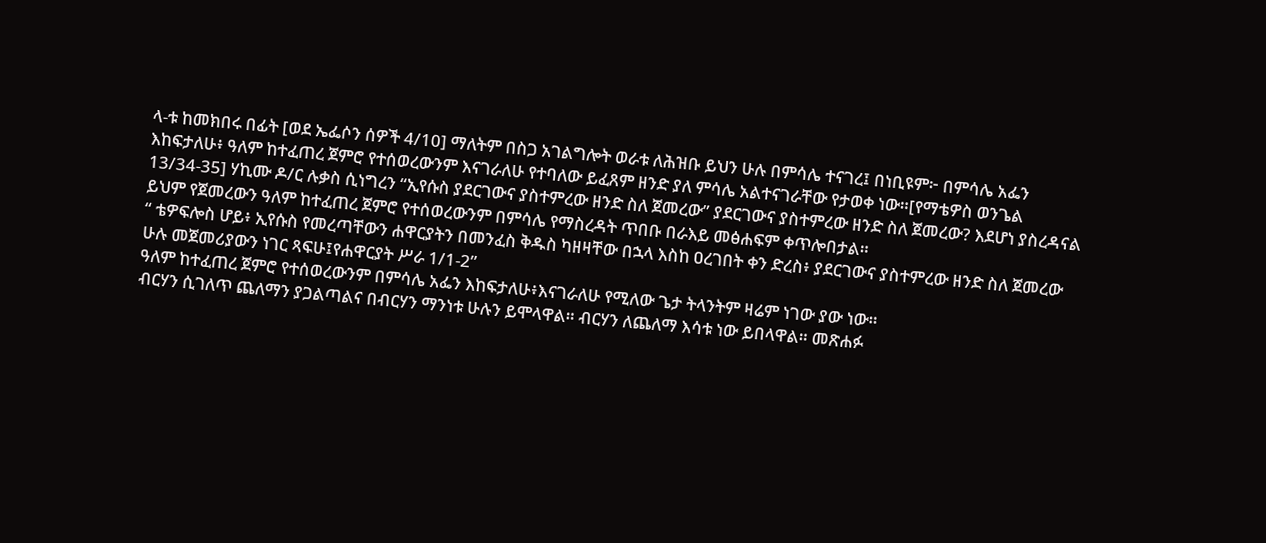ላ-ቱ ከመክበሩ በፊት [ወደ ኤፌሶን ሰዎች 4/10] ማለትም በስጋ አገልግሎት ወራቱ ለሕዝቡ ይህን ሁሉ በምሳሌ ተናገረ፤ በነቢዩም፦ በምሳሌ አፌን እከፍታለሁ፥ ዓለም ከተፈጠረ ጀምሮ የተሰወረውንም እናገራለሁ የተባለው ይፈጸም ዘንድ ያለ ምሳሌ አልተናገራቸው የታወቀ ነው።[የማቴዎስ ወንጌል 13/34-35] ሃኪሙ ዶ/ር ሉቃስ ሲነግረን “ኢየሱስ ያደርገውና ያስተምረው ዘንድ ስለ ጀመረው” ያደርገውና ያስተምረው ዘንድ ስለ ጀመረው? እደሆነ ያስረዳናል ይህም የጀመረውን ዓለም ከተፈጠረ ጀምሮ የተሰወረውንም በምሳሌ የማስረዳት ጥበቡ በራእይ መፅሐፍም ቀጥሎበታል።
“ ቴዎፍሎስ ሆይ፥ ኢየሱስ የመረጣቸውን ሐዋርያትን በመንፈስ ቅዱስ ካዘዛቸው በኋላ እስከ ዐረገበት ቀን ድረስ፥ ያደርገውና ያስተምረው ዘንድ ስለ ጀመረው ሁሉ መጀመሪያውን ነገር ጻፍሁ፤የሐዋርያት ሥራ 1/1-2”
ዓለም ከተፈጠረ ጀምሮ የተሰወረውንም በምሳሌ አፌን እከፍታለሁ፥እናገራለሁ የሚለው ጌታ ትላንትም ዛሬም ነገው ያው ነው።
ብርሃን ሲገለጥ ጨለማን ያጋልጣልና በብርሃን ማንነቱ ሁሉን ይሞላዋል። ብርሃን ለጨለማ እሳቱ ነው ይበላዋል። መጽሐፉ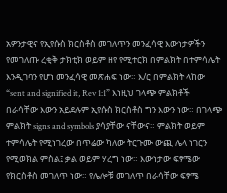አዎንታዊና የኢየሱስ ክርስቶስ መገለጥን መንፈሳዊ እውነታዎችን የመገለጡ ረቂቅ ታክቲክ ወይም ዘየ የሚተርክ በምልክት በተምሳሌት እንዲገባን የሆነ መንፈሳዊ መጽሐፍ ነው። እ/ር በምልክት ላከው “sent and signified it, Rev 1:1” እነዚህ ገላጭ ምልክቶች በራሳቸው እውን አይደሉም ኢየሱስ ክርስቶስ ግን እውን ነው። በገላጭ ምልክት signs and symbols ያሳያቸው ናቸውና። ምልክት ወይም ተምሳሌት የሚነገረው በጥሬው ካለው ትርጉሙ ውጪ ሌላ ነገርን የሚወክል ምስል፤ ቃል ወይም ሃረግ ነው። እውነታው ፍፃሜው የክርስቶስ መገለጥ ነው። የሌሎቹ መገለጥ በራሳቸው ፍፃሜ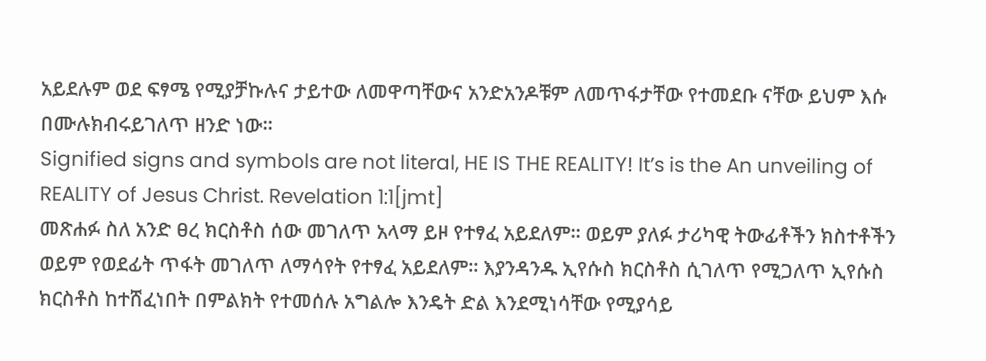አይደሉም ወደ ፍፃሜ የሚያቻኩሉና ታይተው ለመዋጣቸውና አንድአንዶቹም ለመጥፋታቸው የተመደቡ ናቸው ይህም እሱ በሙሉክብሩይገለጥ ዘንድ ነው።
Signified signs and symbols are not literal, HE IS THE REALITY! It’s is the An unveiling of REALITY of Jesus Christ. Revelation 1:1[jmt]
መጽሐፉ ስለ አንድ ፀረ ክርስቶስ ሰው መገለጥ አላማ ይዞ የተፃፈ አይደለም። ወይም ያለፉ ታሪካዊ ትውፊቶችን ክስተቶችን ወይም የወደፊት ጥፋት መገለጥ ለማሳየት የተፃፈ አይደለም። እያንዳንዱ ኢየሱስ ክርስቶስ ሲገለጥ የሚጋለጥ ኢየሱስ ክርስቶስ ከተሸፈነበት በምልክት የተመሰሉ አግልሎ እንዴት ድል እንደሚነሳቸው የሚያሳይ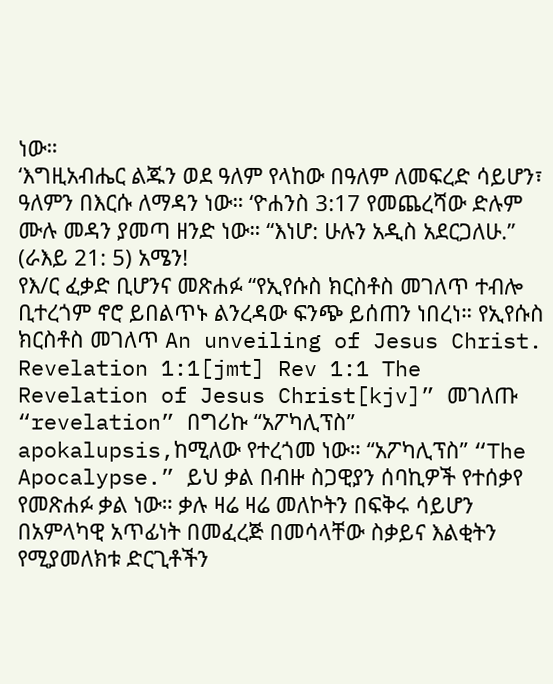ነው።
‘እግዚአብሔር ልጁን ወደ ዓለም የላከው በዓለም ለመፍረድ ሳይሆን፣ ዓለምን በእርሱ ለማዳን ነው። ‘ዮሐንስ 3:17 የመጨረሻው ድሉም ሙሉ መዳን ያመጣ ዘንድ ነው። “እነሆ: ሁሉን አዲስ አደርጋለሁ.” (ራእይ 21: 5) አሜን!
የእ/ር ፈቃድ ቢሆንና መጽሐፉ “የኢየሱስ ክርስቶስ መገለጥ ተብሎ ቢተረጎም ኖሮ ይበልጥኑ ልንረዳው ፍንጭ ይሰጠን ነበረነ። የኢየሱስ ክርስቶስ መገለጥ An unveiling of Jesus Christ. Revelation 1:1[jmt] Rev 1:1 The Revelation of Jesus Christ[kjv]” መገለጡ “revelation” በግሪኩ “አፖካሊፕስ” apokalupsis,ከሚለው የተረጎመ ነው። “አፖካሊፕስ” “The Apocalypse.” ይህ ቃል በብዙ ስጋዊያን ሰባኪዎች የተሰቃየ የመጽሐፉ ቃል ነው። ቃሉ ዛሬ ዛሬ መለኮትን በፍቅሩ ሳይሆን በአምላካዊ አጥፊነት በመፈረጅ በመሳላቸው ስቃይና እልቂትን የሚያመለክቱ ድርጊቶችን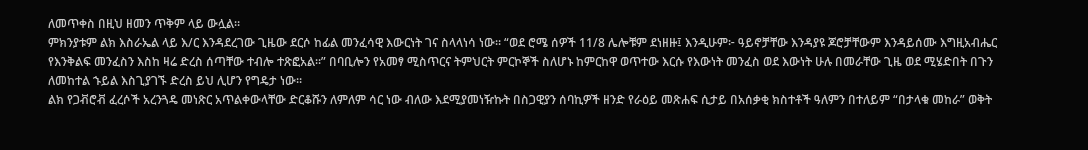ለመጥቀስ በዚህ ዘመን ጥቅም ላይ ውሏል።
ምክንያቱም ልክ እስራኤል ላይ እ/ር እንዳደረገው ጊዜው ደርሶ ከፊል መንፈሳዊ እውርነት ገና ስላላነሳ ነው። “ወደ ሮሜ ሰዎች 11/8 ሌሎቹም ደነዘዙ፤ እንዲሁም፦ ዓይኖቻቸው እንዳያዩ ጆሮቻቸውም እንዳይሰሙ እግዚአብሔር የእንቅልፍ መንፈስን እስከ ዛሬ ድረስ ሰጣቸው ተብሎ ተጽፎአል።” በባቢሎን የአመፃ ሚስጥርና ትምህርት ምርኮኞች ስለሆኑ ከምርከዋ ወጥተው እርሱ የእውነት መንፈስ ወደ እውነት ሁሉ በመራቸው ጊዜ ወደ ሚሄድበት በጉን ለመከተል ኁይል እስጊያገኙ ድረስ ይህ ሊሆን የግዴታ ነው።
ልክ የጋቭሮቭ ፈረሶች አረንጓዴ መነጽር አጥልቀውላቸው ድርቆሹን ለምለም ሳር ነው ብለው እደሚያመነዥኩት በስጋዊያን ሰባኪዎች ዘንድ የራዕይ መጽሐፍ ሲታይ በአሰቃቂ ክስተቶች ዓለምን በተለይም “በታላቁ መከራ” ወቅት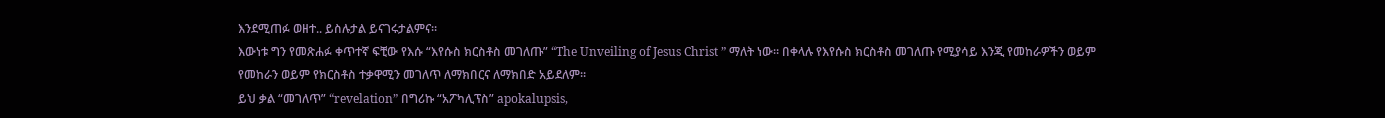እንደሚጠፉ ወዘተ.. ይስሉታል ይናገሩታልምና።
እውነቱ ግን የመጽሐፉ ቀጥተኛ ፍቺው የእሱ “እየሱስ ክርስቶስ መገለጡ” “The Unveiling of Jesus Christ ” ማለት ነው። በቀላሉ የእየሱስ ክርስቶስ መገለጡ የሚያሳይ እንጂ የመከራዎችን ወይም የመከራን ወይም የክርስቶስ ተቃዋሚን መገለጥ ለማክበርና ለማክበድ አይደለም።
ይህ ቃል “መገለጥ” “revelation” በግሪኩ “አፖካሊፕስ” apokalupsis,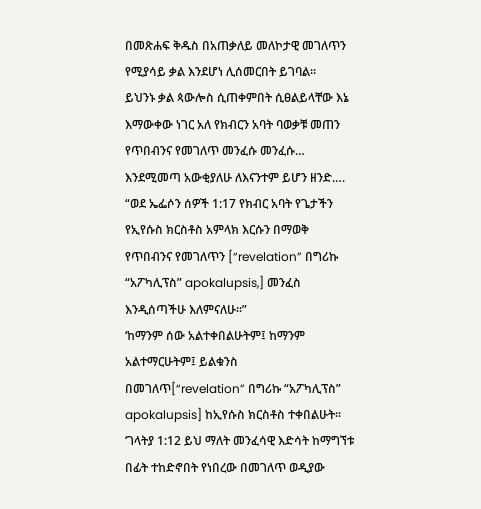በመጽሐፍ ቅዱስ በአጠቃለይ መለኮታዊ መገለጥን የሚያሳይ ቃል እንደሆነ ሊሰመርበት ይገባል።
ይህንኑ ቃል ጳውሎስ ሲጠቀምበት ሲፀልይላቸው እኔ እማውቀው ነገር አለ የክብርን አባት ባወቃቹ መጠን የጥበብንና የመገለጥ መንፈሱ መንፈሱ… እንደሚመጣ አውቂያለሁ ለእናንተም ይሆን ዘንድ…. “ወደ ኤፌሶን ሰዎች 1:17 የክብር አባት የጌታችን የኢየሱስ ክርስቶስ አምላክ እርሱን በማወቅ የጥበብንና የመገለጥን [“revelation” በግሪኩ “አፖካሊፕስ” apokalupsis,] መንፈስ እንዲሰጣችሁ እለምናለሁ።”
‘ከማንም ሰው አልተቀበልሁትም፤ ከማንም አልተማርሁትም፤ ይልቁንስ በመገለጥ[“revelation” በግሪኩ “አፖካሊፕስ” apokalupsis] ከኢየሱስ ክርስቶስ ተቀበልሁት። ‘ገላትያ 1:12 ይህ ማለት መንፈሳዊ እድሳት ከማግኘቱ በፊት ተከድኖበት የነበረው በመገለጥ ወዲያው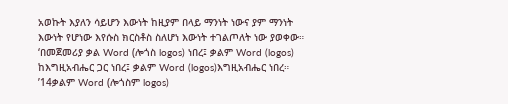አወኩት እያለን ሳይሆን እውነት ከዚያም በላይ ማንነት ነውና ያም ማንነት እውነት የሆነው እየሱስ ክርስቶስ ስለሆነ እውነት ተገልጦለት ነው ያወቀው።
‘በመጀመሪያ ቃል Word (ሎጎስ logos) ነበረ፤ ቃልም Word (logos) ከእግዚአብሔር ጋር ነበረ፤ ቃልም Word (logos)እግዚአብሔር ነበረ። ’14ቃልም Word (ሎጎስም logos)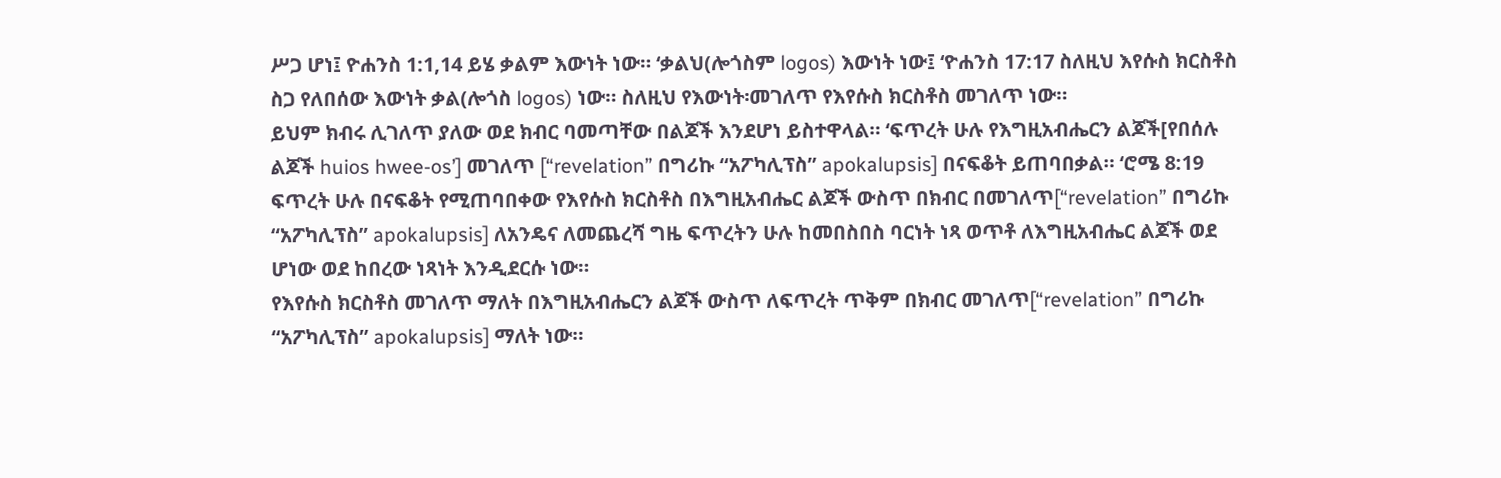ሥጋ ሆነ፤ ዮሐንስ 1:1,14 ይሄ ቃልም እውነት ነው። ‘ቃልህ(ሎጎስም logos) እውነት ነው፤ ‘ዮሐንስ 17:17 ስለዚህ እየሱስ ክርስቶስ ስጋ የለበሰው እውነት ቃል(ሎጎስ logos) ነው። ስለዚህ የእውነት፡መገለጥ የእየሱስ ክርስቶስ መገለጥ ነው።
ይህም ክብሩ ሊገለጥ ያለው ወደ ክብር ባመጣቸው በልጆች እንደሆነ ይስተዋላል። ‘ፍጥረት ሁሉ የእግዚአብሔርን ልጆች[የበሰሉ ልጆች huios hwee-os’] መገለጥ [“revelation” በግሪኩ “አፖካሊፕስ” apokalupsis] በናፍቆት ይጠባበቃል። ‘ሮሜ 8:19
ፍጥረት ሁሉ በናፍቆት የሚጠባበቀው የእየሱስ ክርስቶስ በእግዚአብሔር ልጆች ውስጥ በክብር በመገለጥ[“revelation” በግሪኩ “አፖካሊፕስ” apokalupsis] ለአንዴና ለመጨረሻ ግዜ ፍጥረትን ሁሉ ከመበስበስ ባርነት ነጻ ወጥቶ ለእግዚአብሔር ልጆች ወደ ሆነው ወደ ከበረው ነጻነት እንዲደርሱ ነው።
የእየሱስ ክርስቶስ መገለጥ ማለት በእግዚአብሔርን ልጆች ውስጥ ለፍጥረት ጥቅም በክብር መገለጥ[“revelation” በግሪኩ “አፖካሊፕስ” apokalupsis] ማለት ነው።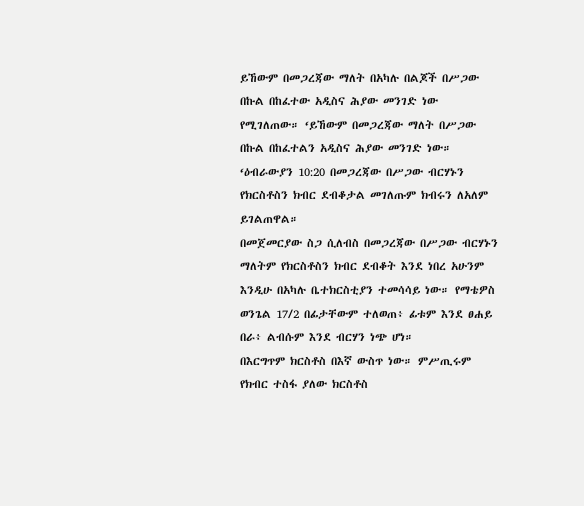ይኸውም በመጋረጃው ማለት በአካሉ በልጆች በሥጋው በኩል በከፈተው አዲስና ሕያው መንገድ ነው የሚገለጠው። ‘ይኸውም በመጋረጃው ማለት በሥጋው በኩል በከፈተልን አዲስና ሕያው መንገድ ነው። ‘ዕብራውያን 10:20 በመጋረጃው በሥጋው ብርሃኑን የክርስቶስን ክብር ደብቆታል መገለጡም ክብሩን ለአለም ይገልጠዋል።
በመጀመርያው ስጋ ሲለብስ በመጋረጃው በሥጋው ብርሃኑን ማለትም የክርስቶስን ክብር ደብቆት እንደ ነበረ አሁንም እንዲሁ በአካሉ ቤተክርስቲያን ተመሳሳይ ነው። የማቴዎስ ወንጌል 17/2 በፊታቸውም ተለወጠ፥ ፊቱም እንደ ፀሐይ በራ፥ ልብሱም እንደ ብርሃን ነጭ ሆነ።
በእርግጥም ክርስቶስ በእኛ ውስጥ ነው። ምሥጢሩም የክብር ተስፋ ያለው ክርስቶስ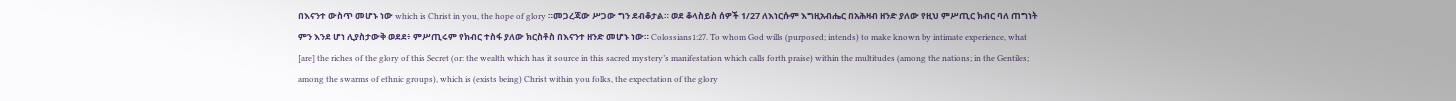በእናንተ ውስጥ መሆኑ ነው which is Christ in you, the hope of glory ።መጋረጃው ሥጋው ግን ደብቆታል። ወደ ቆላስይስ ሰዎች 1/27 ለእነርሱም እግዚአብሔር በአሕዛብ ዘንድ ያለው የዚህ ምሥጢር ክብር ባለ ጠግነት ምን እንደ ሆነ ሊያስታውቅ ወደደ፥ ምሥጢሩም የክብር ተስፋ ያለው ክርስቶስ በእናንተ ዘንድ መሆኑ ነው። Colossians1:27. To whom God wills (purposed; intends) to make known by intimate experience, what [are] the riches of the glory of this Secret (or: the wealth which has it source in this sacred mystery’s manifestation which calls forth praise) within the multitudes (among the nations; in the Gentiles; among the swarms of ethnic groups), which is (exists being) Christ within you folks, the expectation of the glory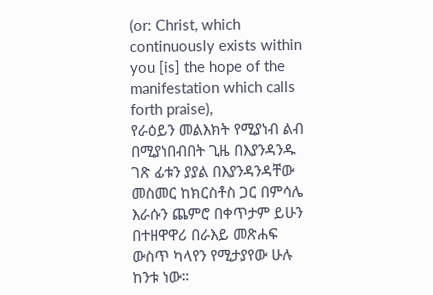(or: Christ, which continuously exists within you [is] the hope of the manifestation which calls forth praise),
የራዕይን መልእክት የሚያነብ ልብ በሚያነበብበት ጊዜ በእያንዳንዱ ገጽ ፊቱን ያያል በእያንዳንዳቸው መስመር ከክርስቶስ ጋር በምሳሌ እራሱን ጨምሮ በቀጥታም ይሁን በተዘዋዋሪ በራእይ መጽሐፍ ውስጥ ካላየን የሚታያየው ሁሉ ከንቱ ነው።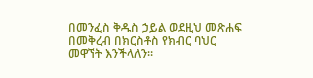በመንፈስ ቅዱስ ኃይል ወደዚህ መጽሐፍ በመቅረብ በክርስቶስ የክብር ባህር መዋኘት እንችላለን።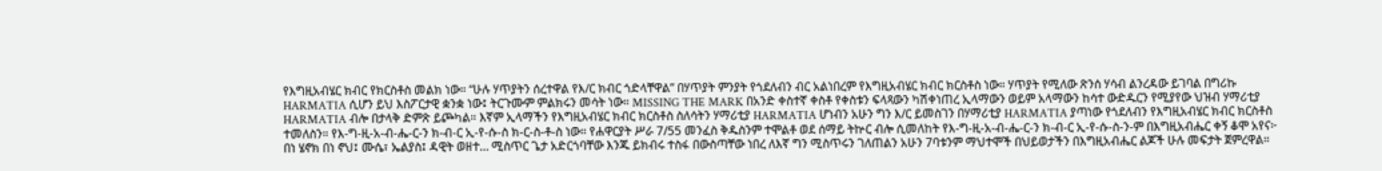የእግዚአብሄር ክብር የክርስቶስ መልክ ነው። “ሁሉ ሃጥያትን ሰረተዋል የእ/ር ክብር ጎድላቸዋል” በሃጥያት ምንያት የጎደለብን ብር አልነበረም የእግዚአብሄር ክብር ክርስቶስ ነው። ሃጥያት የሚለው ጽንሰ ሃሳብ ልንረዳው ይገባል በግሪኩ HARMATIA ሲሆን ይህ እስፖርታዊ ቋንቋ ነው፤ ትርጉሙም ምልክሩን መሳት ነው። MISSING THE MARK በአንድ ቀስተኛ ቀስቶ የቀስቱን ፍላጻውን ካሽቀነጠረ ኢላማውን ወይም አላማውን ከሳተ ውድዱርን የሚያየው ህዝብ ሃማሪቲያ HARMATIA ብሎ በታላቅ ድምጽ ይጮካል። እኛም ኢላማችን የእግዚአብሄር ክብር ክርስቶስ ስለሳትን ሃማሪቲያ HARMATIA ሆነብን አሁን ግን እ/ር ይመስገን በሃማሪቲያ HARMATIA ያጣነው የጎደለብን የእግዚአብሄር ክብር ክርስቶስ ተመለስን። የእ-ግ-ዚ-አ-ብ-ሔ-ር-ን ክ-ብ-ር ኢ-የ-ሱ-ስ ክ-ር-ስ-ቶ-ስ ነው። የሐዋርያት ሥራ 7/55 መንፈስ ቅዱስንም ተሞልቶ ወደ ሰማይ ትኵር ብሎ ሲመለከት የእ-ግ-ዚ-አ-ብ-ሔ-ር-ን ክ-ብ-ር ኢ-የ-ሱ-ስ-ን-ም በእግዚአብሔር ቀኝ ቆሞ አየና፦
በነ ሄኖክ በነ ኖህ፤ ሙሴ፣ ኤልያስ፤ ዳዊት ወዘተ… ሚስጥር ጌታ አድርጎባቸው እንጁ ይክብሩ ተስፋ በውስጣቸው ነበረ ለእኛ ግን ሚስጥሩን ገለጠልን አሁን 7ባቱንም ማህተሞች በህይወታችን በእግዚአብሔር ልጆች ሁሉ መፍታት ጀምረዋል።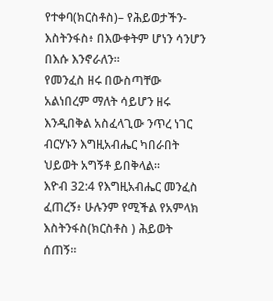የተቀባ(ክርስቶስ)– የሕይወታችን-እስትንፋስ፥ በእውቀትም ሆነን ሳንሆን በእሱ እንኖራለን።
የመንፈስ ዘሩ በውስጣቸው አልነበረም ማለት ሳይሆን ዘሩ እንዲበቅል አስፈላጊው ንጥረ ነገር ብርሃኑን እግዚአብሔር ካበራበት ህይወት አግኝቶ ይበቅላል።
እዮብ 32:4 የእግዚአብሔር መንፈስ ፈጠረኝ፥ ሁሉንም የሚችል የአምላክ እስትንፋስ(ክርስቶስ ) ሕይወት ሰጠኝ።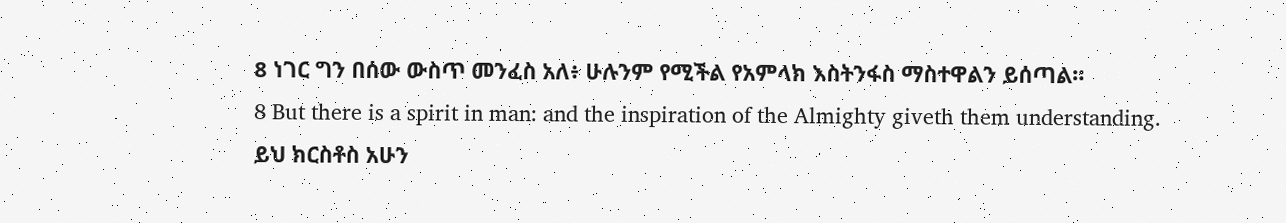8 ነገር ግን በሰው ውስጥ መንፈስ አለ፥ ሁሉንም የሚችል የአምላክ እስትንፋስ ማስተዋልን ይሰጣል።
8 But there is a spirit in man: and the inspiration of the Almighty giveth them understanding.
ይህ ክርስቶስ አሁን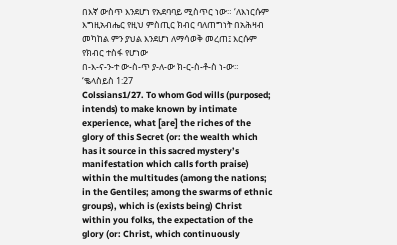በእኛ ውስጥ እንደሆነ የአደባባይ ሚስጥር ነው። ‘ለእነርሱም እግዚአብሔር የዚህ ምስጢር ክብር ባለጠግነት በአሕዛብ መካከል ምን ያህል እንደሆነ ለማሳወቅ መረጠ፤ እርሱም የክብር ተስፋ የሆነው
በ-እ-ና-ን-ተ ው-ስ-ጥ ያ-ለ-ው ክ-ር-ስ-ቶ-ስ ነ-ው። ‘ቈላስይስ 1:27
Colssians1/27. To whom God wills (purposed; intends) to make known by intimate experience, what [are] the riches of the glory of this Secret (or: the wealth which has it source in this sacred mystery’s manifestation which calls forth praise) within the multitudes (among the nations; in the Gentiles; among the swarms of ethnic groups), which is (exists being) Christ within you folks, the expectation of the glory (or: Christ, which continuously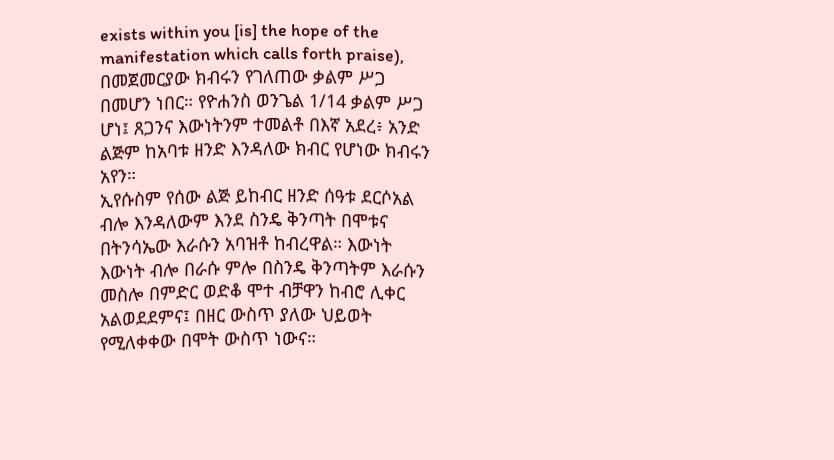exists within you [is] the hope of the manifestation which calls forth praise),
በመጀመርያው ክብሩን የገለጠው ቃልም ሥጋ በመሆን ነበር። የዮሐንስ ወንጌል 1/14 ቃልም ሥጋ ሆነ፤ ጸጋንና እውነትንም ተመልቶ በእኛ አደረ፥ አንድ ልጅም ከአባቱ ዘንድ እንዳለው ክብር የሆነው ክብሩን አየን።
ኢየሱስም የሰው ልጅ ይከብር ዘንድ ሰዓቱ ደርሶአል ብሎ እንዳለውም እንደ ስንዴ ቅንጣት በሞቱና በትንሳኤው እራሱን አባዝቶ ከብረዋል። እውነት እውነት ብሎ በራሱ ምሎ በስንዴ ቅንጣትም እራሱን መስሎ በምድር ወድቆ ሞተ ብቻዋን ከብሮ ሊቀር አልወደደምና፤ በዘር ውስጥ ያለው ህይወት የሚለቀቀው በሞት ውስጥ ነውና።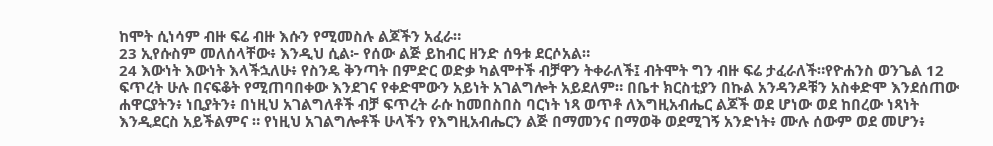ከሞት ሲነሳም ብዙ ፍሬ ብዙ እሱን የሚመስሉ ልጆችን አፈራ።
23 ኢየሱስም መለሰላቸው፥ እንዲህ ሲል፦ የሰው ልጅ ይከብር ዘንድ ሰዓቱ ደርሶአል።
24 እውነት እውነት እላችኋለሁ፥ የስንዴ ቅንጣት በምድር ወድቃ ካልሞተች ብቻዋን ትቀራለች፤ ብትሞት ግን ብዙ ፍሬ ታፈራለች።የዮሐንስ ወንጌል 12
ፍጥረት ሁሉ በናፍቆት የሚጠባበቀው እንደገና የቀድሞውን አይነት አገልግሎት አይደለም። በቤተ ክርስቲያን በኩል አንዳንዶቹን አስቀድሞ እንደሰጠው ሐዋርያትን፥ ነቢያትን፥ በነዚህ አገልግለቶች ብቻ ፍጥረት ራሱ ከመበስበስ ባርነት ነጻ ወጥቶ ለእግዚአብሔር ልጆች ወደ ሆነው ወደ ከበረው ነጻነት እንዲደርስ አይችልምና ። የነዚህ አገልግሎቶች ሁላችን የእግዚአብሔርን ልጅ በማመንና በማወቅ ወደሚገኝ አንድነት፥ ሙሉ ሰውም ወደ መሆን፥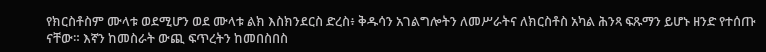የክርስቶስም ሙላቱ ወደሚሆን ወደ ሙላቱ ልክ እስክንደርስ ድረስ፥ ቅዱሳን አገልግሎትን ለመሥራትና ለክርስቶስ አካል ሕንጻ ፍጹማን ይሆኑ ዘንድ የተሰጡ ናቸው። እኛን ከመስራት ውጪ ፍጥረትን ከመበስበስ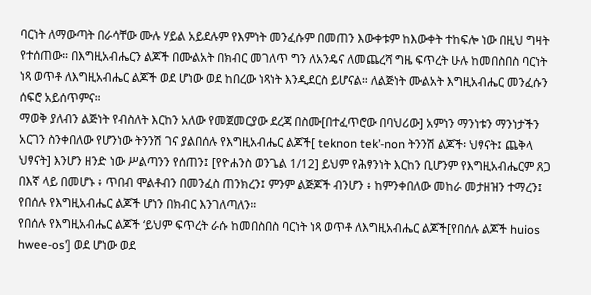ባርነት ለማውጣት በራሳቸው ሙሉ ሃይል አይደሉም የእምነት መንፈሱም በመጠን እውቀቱም ከእውቀት ተከፍሎ ነው በዚህ ግዛት የተሰጠው። በእግዚአብሔርን ልጆች በሙልአት በክብር መገለጥ ግን ለአንዴና ለመጨረሻ ግዜ ፍጥረት ሁሉ ከመበስበስ ባርነት ነጻ ወጥቶ ለእግዚአብሔር ልጆች ወደ ሆነው ወደ ከበረው ነጻነት እንዲደርስ ይሆናል። ለልጅነት ሙልአት እግዚአብሔር መንፈሱን ሰፍሮ አይሰጥምና።
ማወቅ ያለብን ልጅነት የብስለት እርከን አለው የመጀመርያው ደረጃ በስሙ[በተፈጥሮው በባህሪው] አምነን ማንነቱን ማንነታችን አርገን ስንቀበለው የሆንነው ትንንሽ ገና ያልበሰሉ የእግዚአብሔር ልጆች[ teknon tek’-non ትንንሽ ልጆች፡ ህፃናት፤ ጨቅላ ህፃናት] እንሆን ዘንድ ነው ሥልጣንን የሰጠን፤ [የዮሐንስ ወንጌል 1/12] ይህም የሕፃንነት እርከን ቢሆንም የእግዚአብሔርም ጸጋ በእኛ ላይ በመሆኑ ፥ ጥበብ ሞልቶብን በመንፈስ ጠንክረን፤ ምንም ልጅጆች ብንሆን ፥ ከምንቀበለው መከራ መታዘዝን ተማረን፤ የበሰሉ የእግዚአብሔር ልጆች ሆነን በክብር እንገለጣለን።
የበሰሉ የእግዚአብሔር ልጆች ‘ይህም ፍጥረት ራሱ ከመበስበስ ባርነት ነጻ ወጥቶ ለእግዚአብሔር ልጆች[የበሰሉ ልጆች huios hwee-os’] ወደ ሆነው ወደ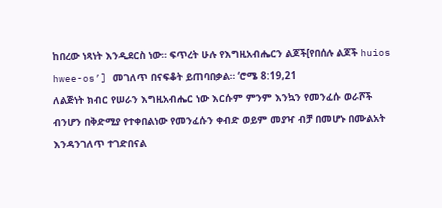ከበረው ነጻነት እንዲደርስ ነው። ፍጥረት ሁሉ የእግዚአብሔርን ልጆች[የበሰሉ ልጆች huios hwee-os’] መገለጥ በናፍቆት ይጠባበቃል። ‘ሮሜ 8:19,21
ለልጅነት ክብር የሠራን እግዚአብሔር ነው እርሱም ምንም እንኳን የመንፈሱ ወራሾች ብንሆን በቅድሚያ የተቀበልነው የመንፈሱን ቀብድ ወይም መያዣ ብቻ በመሆኑ በሙልአት እንዳንገለጥ ተገድበናል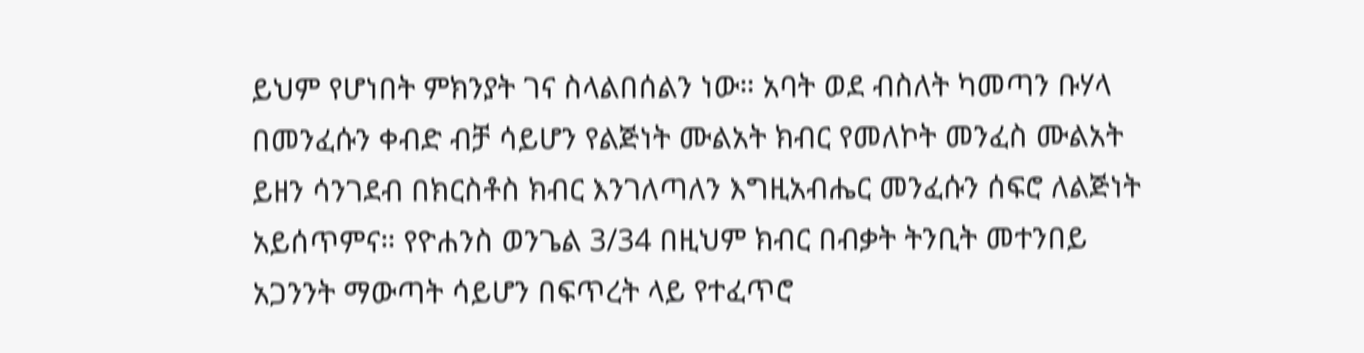ይህም የሆነበት ምክንያት ገና ስላልበሰልን ነው። አባት ወደ ብስለት ካመጣን ቡሃላ በመንፈሱን ቀብድ ብቻ ሳይሆን የልጅነት ሙልአት ክብር የመለኮት መንፈስ ሙልአት ይዘን ሳንገደብ በክርስቶስ ክብር እንገለጣለን እግዚአብሔር መንፈሱን ሰፍሮ ለልጅነት አይሰጥምና። የዮሐንስ ወንጌል 3/34 በዚህም ክብር በብቃት ትንቢት መተንበይ አጋንንት ማውጣት ሳይሆን በፍጥረት ላይ የተፈጥሮ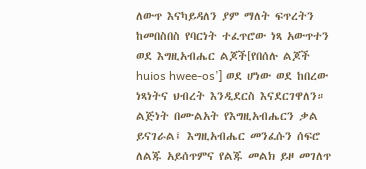ለውጥ እናካይዳለን ያም ማለት ፍጥረትን ከመበስበስ የባርነት ተፈጥሮው ነጻ አውጥተን ወደ እግዚአብሔር ልጆች[የበሰሉ ልጆች huios hwee-os’] ወደ ሆነው ወደ ከበረው ነጻነትና ህብረት እንዲደርስ እናደርገዋለን።
ልጅነት በሙልአት የእግዚአብሔርን ቃል ይናገራል፤ እግዚአብሔር መንፈሱን ሰፍሮ ለልጁ አይሰጥምና የልጁ መልክ ይዞ መገለጥ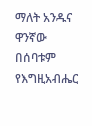ማለት አንዱና ዋንኛው በሰባቱም የእግዚአብሔር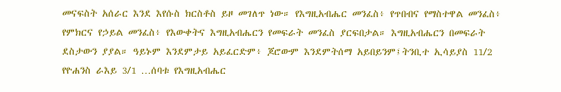መናፍስት አሰራር እንደ እየሱስ ክርስቶስ ይዞ መገለጥ ነው። የእግዚአብሔር መንፈስ፥ የጥበብና የማስተዋል መንፈስ፥ የምክርና የኃይል መንፈስ፥ የእውቀትና እግዚአብሔርን የመፍራት መንፈስ ያርፍበታል። እግዚአብሔርን በመፍራት ደስታውን ያያል። ዓይኑም እንደምታይ አይፈርድም፥ ጆሮውም እንደምትሰማ አይበይንም፤ትንቢተ ኢሳይያስ 11/2 የዮሐንስ ራእይ 3/1 …ሰባቱ የእግዚአብሔር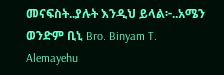መናፍስት..ያሉት እንዲህ ይላል፦..አሜን ወንድም ቢኒ Bro. Binyam T. Alemayehu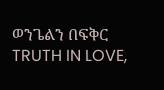ወንጌልን በፍቅር
TRUTH IN LOVE,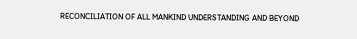RECONCILIATION OF ALL MANKIND UNDERSTANDING AND BEYOND